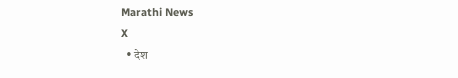Marathi News
X
  • देश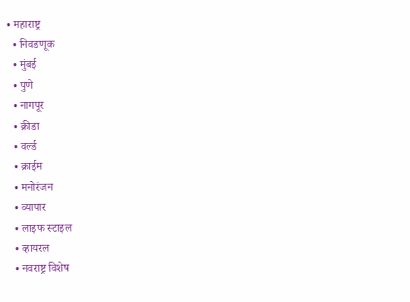• महाराष्ट्र
  • निवडणूक
  • मुंबई
  • पुणे
  • नागपूर
  • क्रीडा
  • वर्ल्ड
  • क्राईम
  • मनोरंजन
  • व्यापार
  • लाइफ स्टाइल
  • व्हायरल
  • नवराष्ट्र विशेष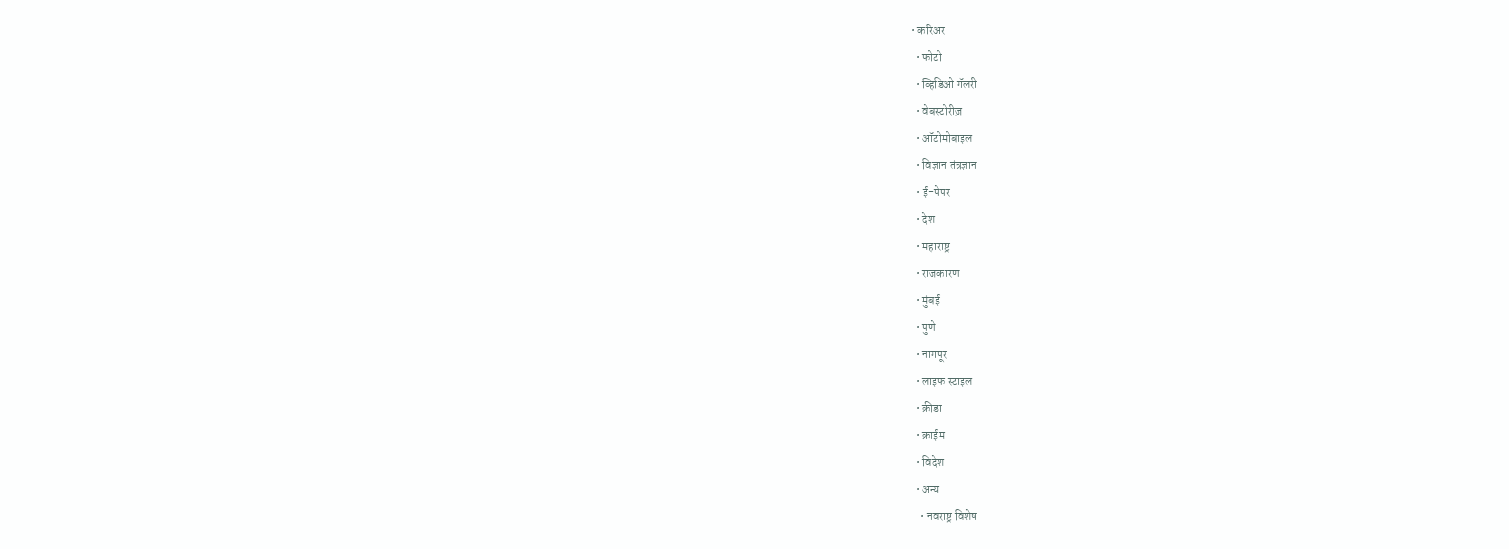• करिअर
  • फोटो
  • व्हिडिओ गॅलरी
  • वेबस्टोरीज़
  • ऑटोमोबाइल
  • विज्ञान तंत्रज्ञान
  • ई-पेपर
  • देश
  • महाराष्ट्र
  • राजकारण
  • मुंबई
  • पुणे
  • नागपूर
  • लाइफ स्टाइल
  • क्रीडा
  • क्राईम
  • विदेश
  • अन्य
    • नवराष्ट्र विशेष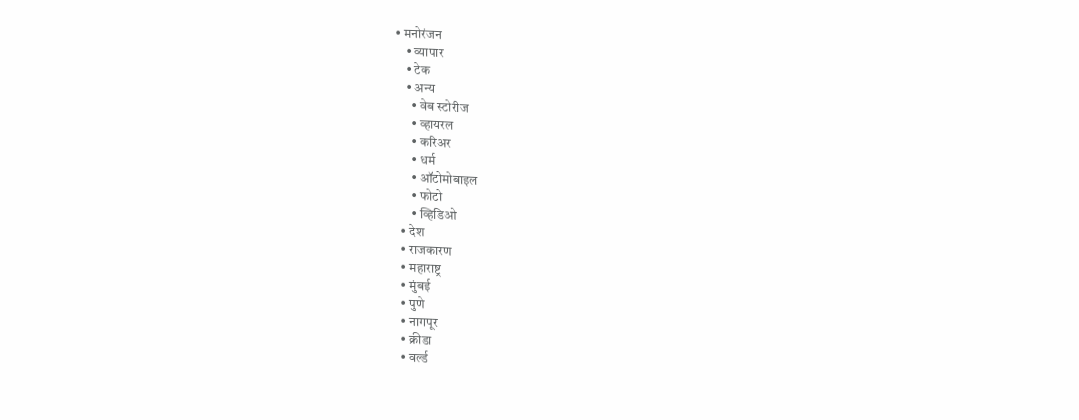• मनोरंजन
    • व्यापार
    • टेक
    • अन्य
      • वेब स्टोरीज
      • व्हायरल
      • करिअर
      • धर्म
      • ऑटोमोबाइल
      • फोटो
      • व्हिडिओ
  • देश
  • राजकारण
  • महाराष्ट्र
  • मुंबई
  • पुणे
  • नागपूर
  • क्रीडा
  • वर्ल्ड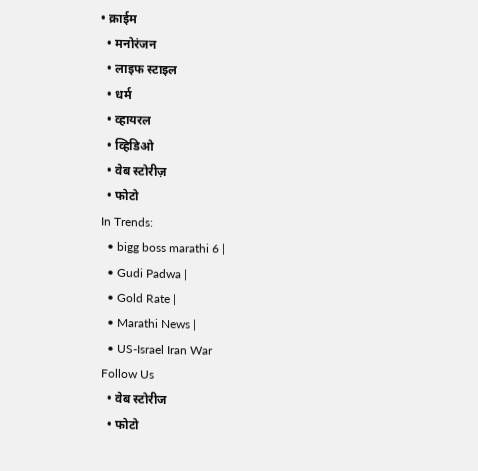• क्राईम
  • मनोरंजन
  • लाइफ स्टाइल
  • धर्म
  • व्हायरल
  • व्हिडिओ
  • वेब स्टोरीज़
  • फोटो
In Trends:
  • bigg boss marathi 6 |
  • Gudi Padwa |
  • Gold Rate |
  • Marathi News |
  • US-Israel Iran War
Follow Us
  • वेब स्टोरीज
  • फोटो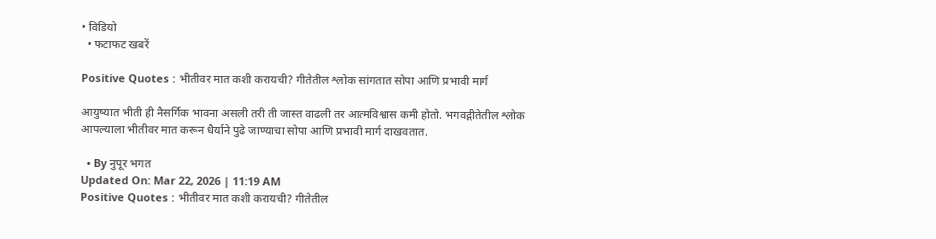• विडियो
  • फटाफट खबरें

Positive Quotes : भीतीवर मात कशी करायची? गीतेतील श्लोक सांगतात सोपा आणि प्रभावी मार्ग

आयुष्यात भीती ही नैसर्गिक भावना असली तरी ती जास्त वाढली तर आत्मविश्वास कमी होतो. भगवद्गीतेतील श्लोक आपल्याला भीतीवर मात करून धैर्याने पुढे जाण्याचा सोपा आणि प्रभावी मार्ग दाखवतात.

  • By नुपूर भगत
Updated On: Mar 22, 2026 | 11:19 AM
Positive Quotes : भीतीवर मात कशी करायची? गीतेतील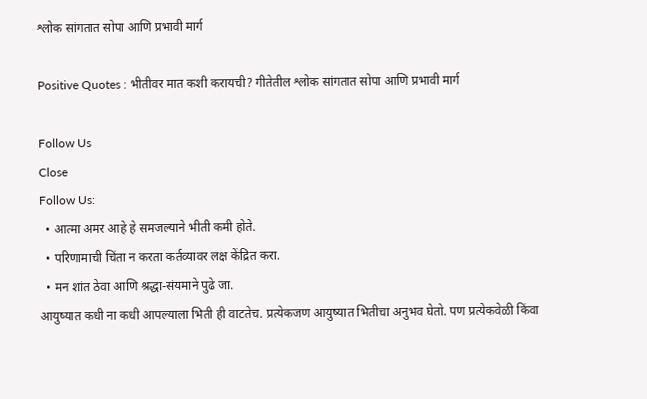श्लोक सांगतात सोपा आणि प्रभावी मार्ग

Positive Quotes : भीतीवर मात कशी करायची? गीतेतील श्लोक सांगतात सोपा आणि प्रभावी मार्ग

Follow Us
Close
Follow Us:
  • आत्मा अमर आहे हे समजल्याने भीती कमी होते.
  • परिणामाची चिंता न करता कर्तव्यावर लक्ष केंद्रित करा.
  • मन शांत ठेवा आणि श्रद्धा-संयमाने पुढे जा.
आयुष्यात कधी ना कधी आपल्याला भिती ही वाटतेच. प्रत्येकजण आयुष्यात भितीचा अनुभव घेतो. पण प्रत्येकवेळी किंवा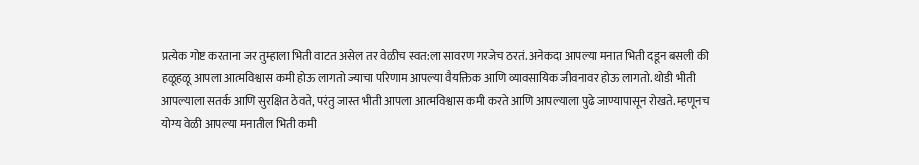प्रत्येक गोष्ट करताना जर तुम्हाला भिती वाटत असेल तर वेळीच स्वत:ला सावरण गरजेच ठरतं. अनेकदा आपल्या मनात भिती दडून बसली की हळूहळू आपला आत्मविश्वास कमी होऊ लागतो ज्याचा परिणाम आपल्या वैयक्तिक आणि व्यावसायिक जीवनावर होऊ लागतो. थोडी भीती आपल्याला सतर्क आणि सुरक्षित ठेवते, परंतु जास्त भीती आपला आत्मविश्वास कमी करते आणि आपल्याला पुढे जाण्यापासून रोखते. म्हणूनच योग्य वेळी आपल्या मनातील भिती कमी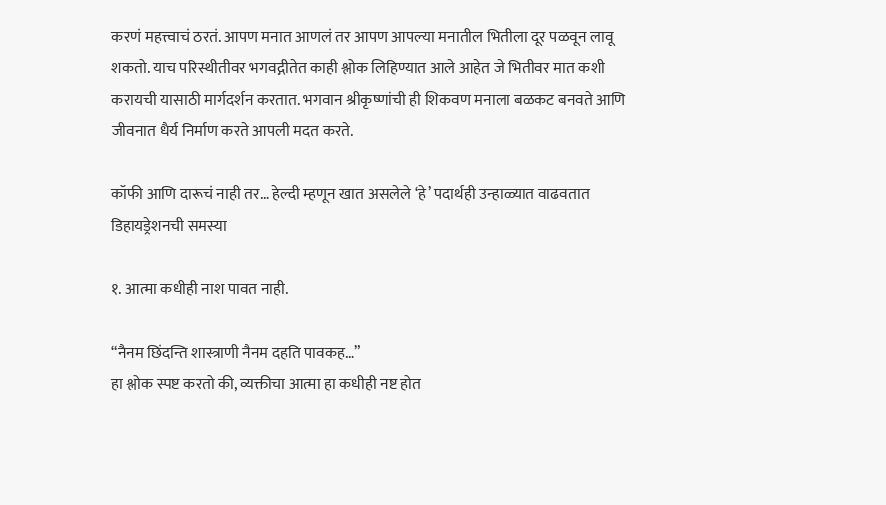करणं महत्त्वाचं ठरतं. आपण मनात आणलं तर आपण आपल्या मनातील भितीला दूर पळवून लावू शकतो. याच परिस्थीतीवर भगवद्गीतेत काही श्लोक लिहिण्यात आले आहेत जे भितीवर मात कशी करायची यासाठी मार्गदर्शन करतात. भगवान श्रीकृष्णांची ही शिकवण मनाला बळकट बनवते आणि जीवनात धैर्य निर्माण करते आपली मदत करते.

कॉफी आणि दारूचं नाही तर… हेल्दी म्हणून खात असलेले ‘हे’ पदार्थही उन्हाळ्यात वाढवतात डिहायड्रेशनची समस्या

१. आत्मा कधीही नाश पावत नाही.

“नैनम छिंदन्ति शास्त्राणी नैनम दहति पावकह…”
हा श्लोक स्पष्ट करतो की, व्यक्तीचा आत्मा हा कधीही नष्ट होत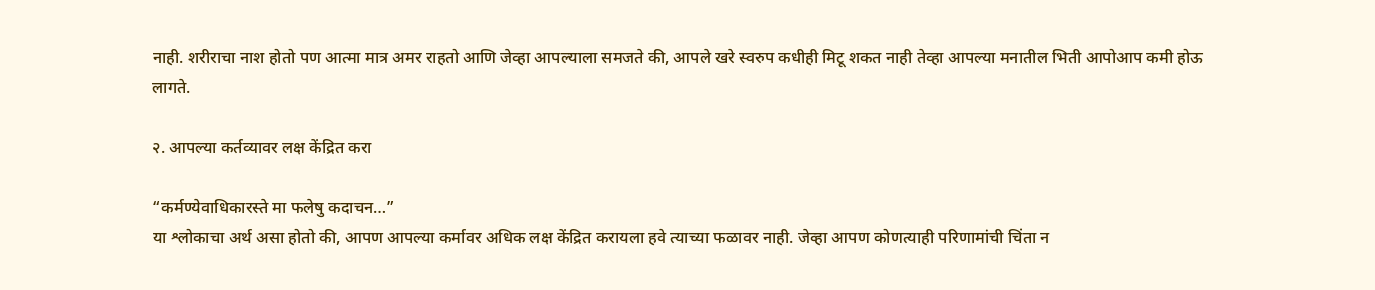नाही. शरीराचा नाश होतो पण आत्मा मात्र अमर राहतो आणि जेव्हा आपल्याला समजते की, आपले खरे स्वरुप कधीही मिटू शकत नाही तेव्हा आपल्या मनातील भिती आपोआप कमी होऊ लागते.

२. आपल्या कर्तव्यावर लक्ष केंद्रित करा

“कर्मण्येवाधिकारस्ते मा फलेषु कदाचन…”
या श्लोकाचा अर्थ असा होतो की, आपण आपल्या कर्मावर अधिक लक्ष केंद्रित करायला हवे त्याच्या फळावर नाही. जेव्हा आपण कोणत्याही परिणामांची चिंता न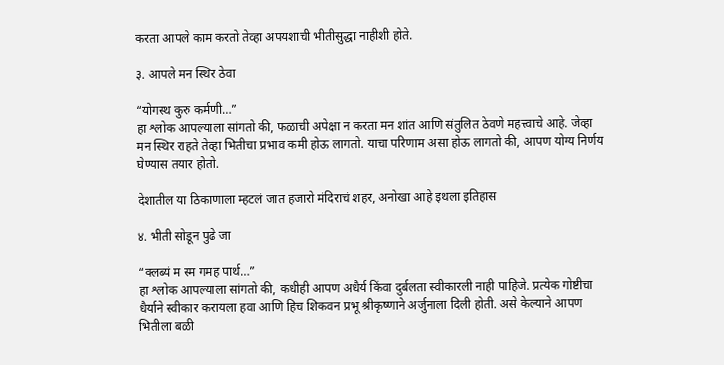करता आपले काम करतो तेव्हा अपयशाची भीतीसुद्धा नाहीशी होते.

३. आपले मन स्थिर ठेवा

“योगस्थ कुरु कर्मणी…”
हा श्लोक आपल्याला सांगतो की, फळाची अपेक्षा न करता मन शांत आणि संतुलित ठेवणे महत्त्वाचे आहे. जेव्हा मन स्थिर राहते तेव्हा भितीचा प्रभाव कमी होऊ लागतो. याचा परिणाम असा होऊ लागतो की, आपण योग्य निर्णय घेण्यास तयार होतो.

देशातील या ठिकाणाला म्हटलं जात हजारो मंदिराचं शहर, अनोखा आहे इथला इतिहास

४. भीती सोडून पुढे जा

“क्लब्यं म स्म गमह पार्थ…”
हा श्लोक आपल्याला सांगतो की, कधीही आपण अधैर्य किंवा दुर्बलता स्वीकारली नाही पाहिजे. प्रत्येक गोष्टीचा धैर्याने स्वीकार करायला हवा आणि हिच शिकवन प्रभू श्रीकृष्णाने अर्जुनाला दिली होती. असे केल्याने आपण भितीला बळी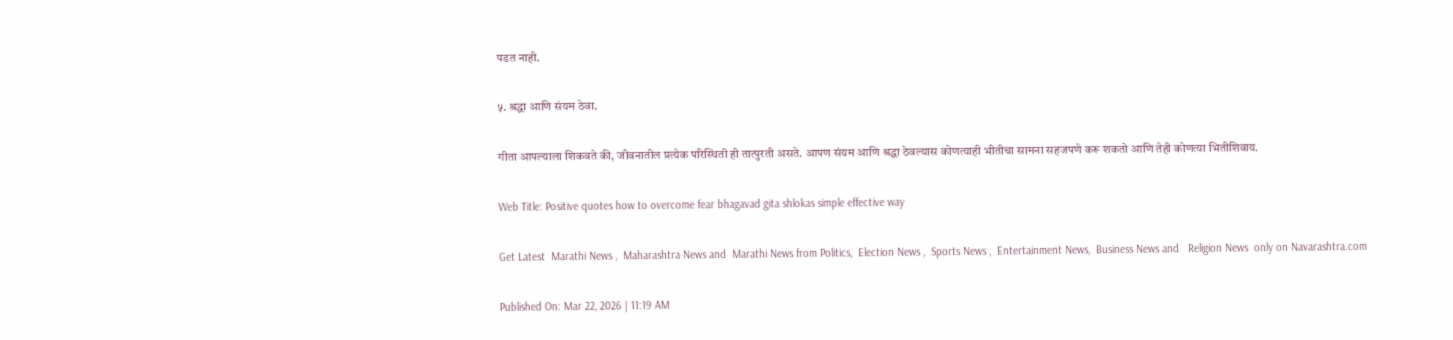पडत नाही.

५. श्रद्धा आणि संयम ठेवा.

गीता आपल्याला शिकवते की, जीवनातील प्रत्येक परिस्थिती ही तात्पुरती असते. आपण संयम आणि श्रद्धा ठेवल्यास कोणत्याही भीतीचा सामना सहजपणे करू शकतो आणि तेही कोणत्या भितीशिवाय.

Web Title: Positive quotes how to overcome fear bhagavad gita shlokas simple effective way

Get Latest  Marathi News ,  Maharashtra News and  Marathi News from Politics,  Election News ,  Sports News ,  Entertainment News,  Business News and   Religion News  only on Navarashtra.com

Published On: Mar 22, 2026 | 11:19 AM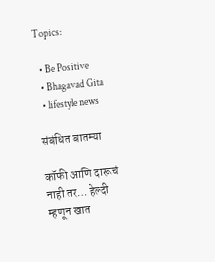Topics:

  • Be Positive
  • Bhagavad Gita
  • lifestyle news

संबंधित बातम्या

कॉफी आणि दारूचं नाही तर… हेल्दी म्हणून खात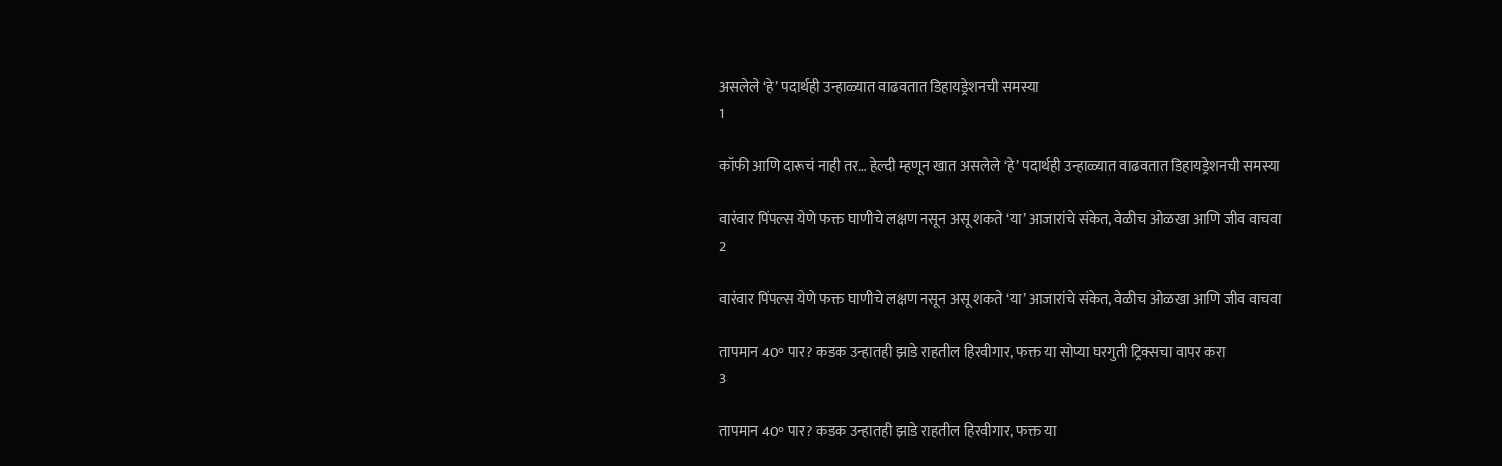असलेले ‘हे’ पदार्थही उन्हाळ्यात वाढवतात डिहायड्रेशनची समस्या
1

कॉफी आणि दारूचं नाही तर… हेल्दी म्हणून खात असलेले ‘हे’ पदार्थही उन्हाळ्यात वाढवतात डिहायड्रेशनची समस्या

वारंवार पिंपल्स येणे फक्त घाणीचे लक्षण नसून असू शकते ‘या’ आजारांचे संकेत, वेळीच ओळखा आणि जीव वाचवा
2

वारंवार पिंपल्स येणे फक्त घाणीचे लक्षण नसून असू शकते ‘या’ आजारांचे संकेत, वेळीच ओळखा आणि जीव वाचवा

तापमान 40° पार? कडक उन्हातही झाडे राहतील हिरवीगार, फक्त या सोप्या घरगुती ट्रिक्सचा वापर करा
3

तापमान 40° पार? कडक उन्हातही झाडे राहतील हिरवीगार, फक्त या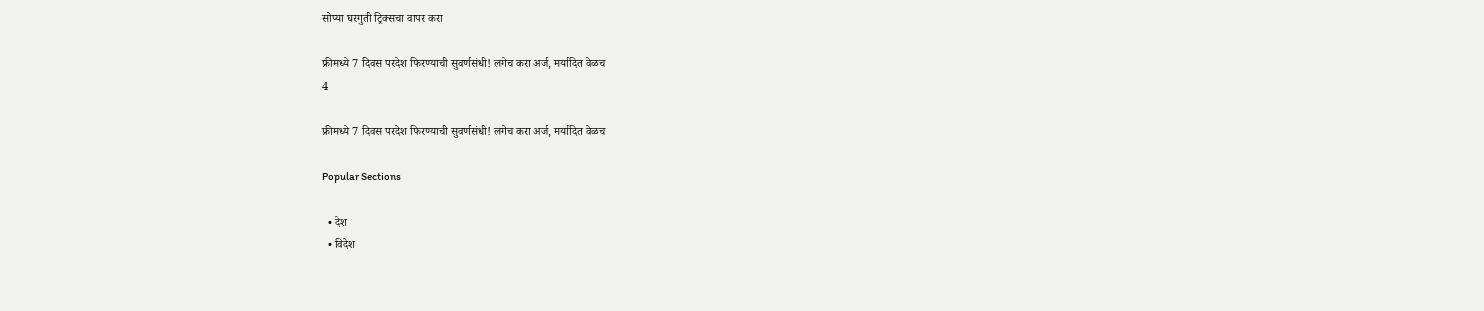सोप्या घरगुती ट्रिक्सचा वापर करा

फ्रीमध्ये 7 दिवस परदेश फिरण्याची सुवर्णसंधी! लगेच करा अर्ज, मर्यादित वेळच
4

फ्रीमध्ये 7 दिवस परदेश फिरण्याची सुवर्णसंधी! लगेच करा अर्ज, मर्यादित वेळच

Popular Sections

  • देश
  • विदेश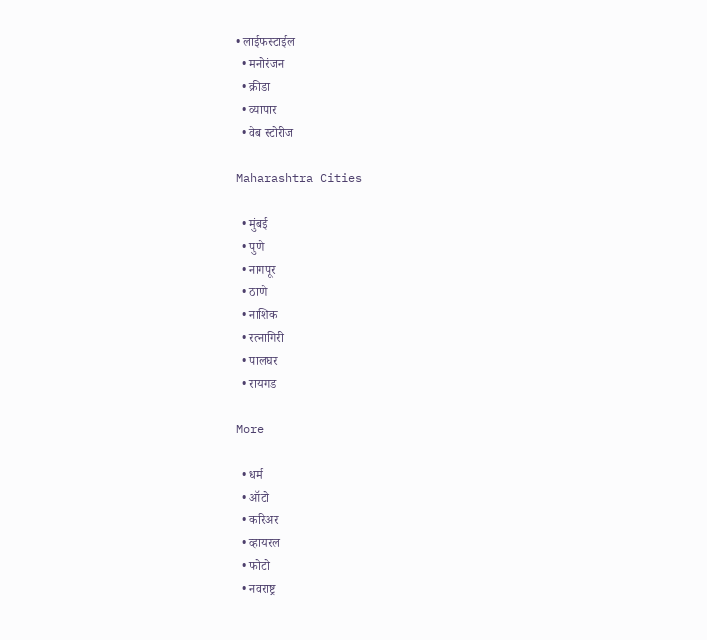• लाईफस्टाईल
  • मनोरंजन
  • क्रीडा
  • व्यापार
  • वेब स्टोरीज

Maharashtra Cities

  • मुंबई
  • पुणे
  • नागपूर
  • ठाणे
  • नाशिक
  • रत्नागिरी
  • पालघर
  • रायगड

More

  • धर्म
  • ऑटो
  • करिअर
  • व्हायरल
  • फोटो
  • नवराष्ट्र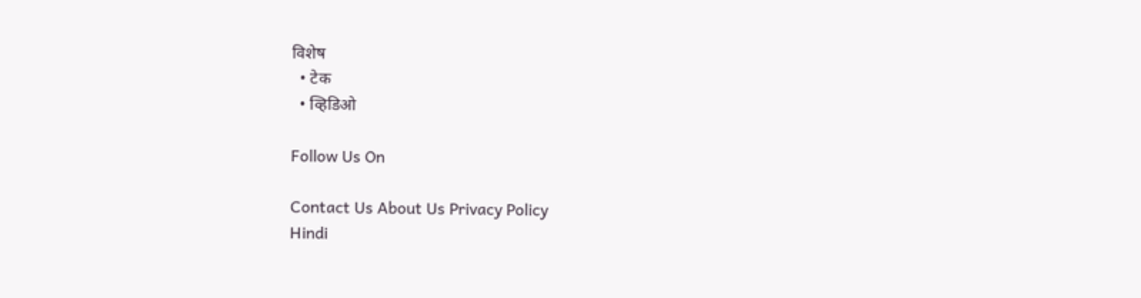विशेष
  • टेक
  • व्हिडिओ

Follow Us On

Contact Us About Us Privacy Policy
Hindi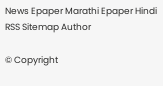News Epaper Marathi Epaper Hindi RSS Sitemap Author

© Copyright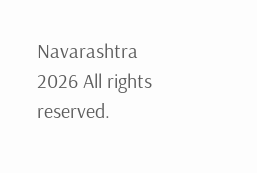Navarashtra 2026 All rights reserved.